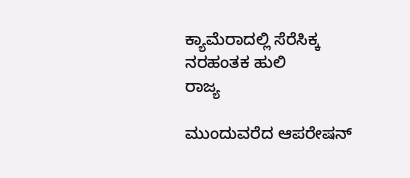ಕ್ಯಾಮೆರಾದಲ್ಲಿ ಸೆರೆಸಿಕ್ಕ ನರಹಂತಕ ಹುಲಿ
ರಾಜ್ಯ

ಮುಂದುವರೆದ ಆಪರೇಷನ್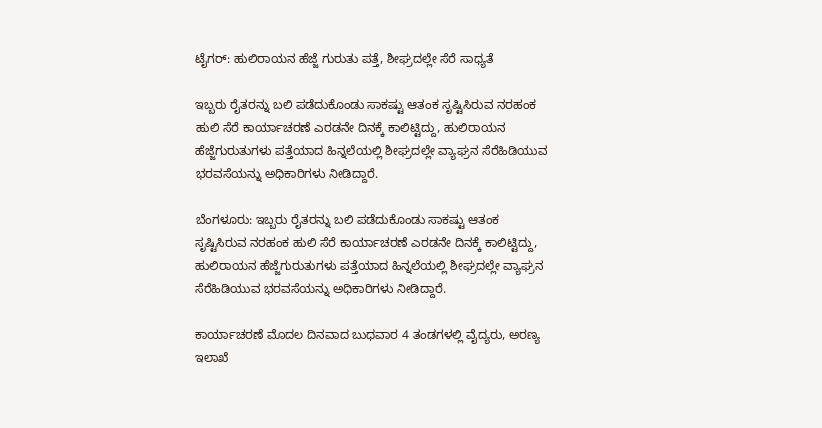ಟೈಗರ್: ಹುಲಿರಾಯನ ಹೆಜ್ಜೆ ಗುರುತು ಪತ್ತೆ, ಶೀಘ್ರದಲ್ಲೇ ಸೆರೆ ಸಾಧ್ಯತೆ

ಇಬ್ಬರು ರೈತರನ್ನು ಬಲಿ ಪಡೆದುಕೊಂಡು ಸಾಕಷ್ಟು ಆತಂಕ ಸೃಷ್ಟಿಸಿರುವ ನರಹಂಕ ಹುಲಿ ಸೆರೆ ಕಾರ್ಯಾಚರಣೆ ಎರಡನೇ ದಿನಕ್ಕೆ ಕಾಲಿಟ್ಟಿದ್ದು, ಹುಲಿರಾಯನ ಹೆಜ್ಜೆಗುರುತುಗಳು ಪತ್ತೆಯಾದ ಹಿನ್ನಲೆಯಲ್ಲಿ ಶೀಘ್ರದಲ್ಲೇ ವ್ಯಾಘ್ರನ ಸೆರೆಹಿಡಿಯುವ ಭರವಸೆಯನ್ನು ಅಧಿಕಾರಿಗಳು ನೀಡಿದ್ದಾರೆ.

ಬೆಂಗಳೂರು: ಇಬ್ಬರು ರೈತರನ್ನು ಬಲಿ ಪಡೆದುಕೊಂಡು ಸಾಕಷ್ಟು ಆತಂಕ ಸೃಷ್ಟಿಸಿರುವ ನರಹಂಕ ಹುಲಿ ಸೆರೆ ಕಾರ್ಯಾಚರಣೆ ಎರಡನೇ ದಿನಕ್ಕೆ ಕಾಲಿಟ್ಟಿದ್ದು, ಹುಲಿರಾಯನ ಹೆಜ್ಜೆಗುರುತುಗಳು ಪತ್ತೆಯಾದ ಹಿನ್ನಲೆಯಲ್ಲಿ ಶೀಘ್ರದಲ್ಲೇ ವ್ಯಾಘ್ರನ ಸೆರೆಹಿಡಿಯುವ ಭರವಸೆಯನ್ನು ಅಧಿಕಾರಿಗಳು ನೀಡಿದ್ದಾರೆ.

ಕಾರ್ಯಾಚರಣೆ ಮೊದಲ ದಿನವಾದ ಬುಧವಾರ 4 ತಂಡಗಳಲ್ಲಿ ವೈದ್ಯರು, ಅರಣ್ಯ ಇಲಾಖೆ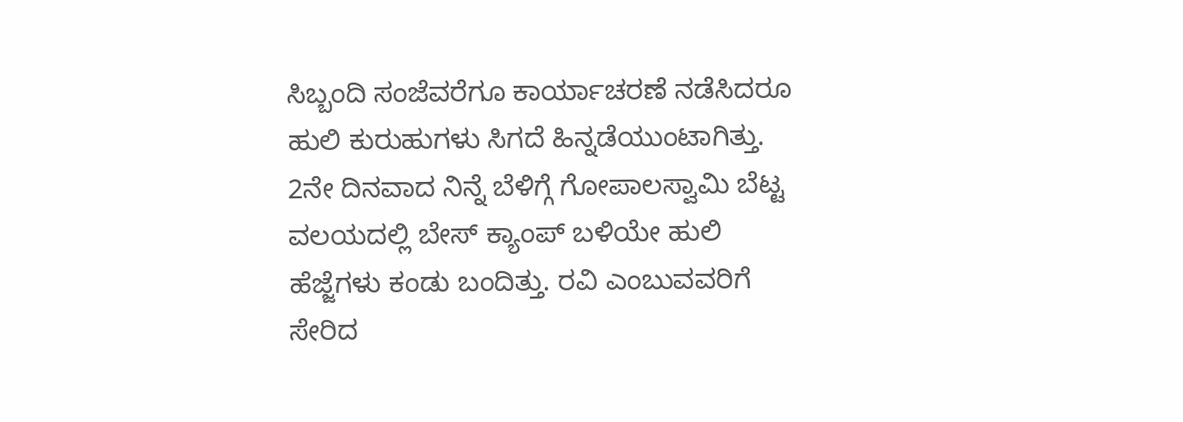ಸಿಬ್ಬಂದಿ ಸಂಜೆವರೆಗೂ ಕಾರ್ಯಾಚರಣೆ ನಡೆಸಿದರೂ ಹುಲಿ ಕುರುಹುಗಳು ಸಿಗದೆ ಹಿನ್ನಡೆಯುಂಟಾಗಿತ್ತು. 2ನೇ ದಿನವಾದ ನಿನ್ನೆ ಬೆಳಿಗ್ಗೆ ಗೋಪಾಲಸ್ವಾಮಿ ಬೆಟ್ಟ ವಲಯದಲ್ಲಿ ಬೇಸ್ ಕ್ಯಾಂಪ್ ಬಳಿಯೇ ಹುಲಿ ಹೆಜ್ಜೆಗಳು ಕಂಡು ಬಂದಿತ್ತು. ರವಿ ಎಂಬುವವರಿಗೆ ಸೇರಿದ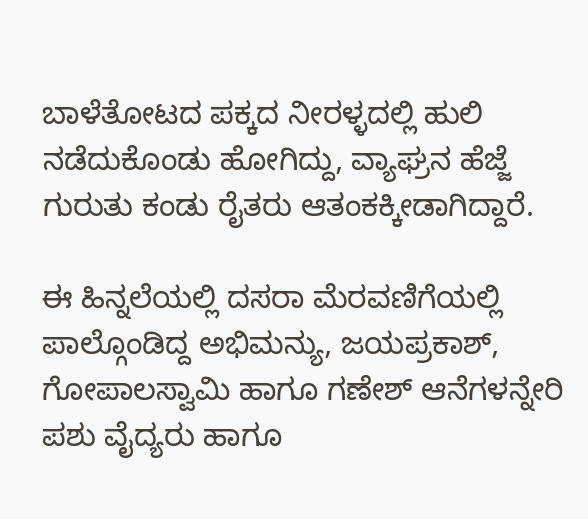ಬಾಳೆತೋಟದ ಪಕ್ಕದ ನೀರಳ್ಳದಲ್ಲಿ ಹುಲಿ ನಡೆದುಕೊಂಡು ಹೋಗಿದ್ದು, ವ್ಯಾಘ್ರನ ಹೆಜ್ಜೆ ಗುರುತು ಕಂಡು ರೈತರು ಆತಂಕಕ್ಕೀಡಾಗಿದ್ದಾರೆ.

ಈ ಹಿನ್ನಲೆಯಲ್ಲಿ ದಸರಾ ಮೆರವಣಿಗೆಯಲ್ಲಿ ಪಾಲ್ಗೊಂಡಿದ್ದ ಅಭಿಮನ್ಯು, ಜಯಪ್ರಕಾಶ್, ಗೋಪಾಲಸ್ವಾಮಿ ಹಾಗೂ ಗಣೇಶ್ ಆನೆಗಳನ್ನೇರಿ ಪಶು ವೈದ್ಯರು ಹಾಗೂ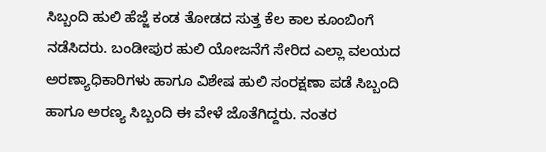ಸಿಬ್ಬಂದಿ ಹುಲಿ ಹೆಜ್ಜೆ ಕಂಡ ತೋಡದ ಸುತ್ತ ಕೆಲ ಕಾಲ ಕೂಂಬಿಂಗೆ ನಡೆಸಿದರು. ಬಂಡೀಪುರ ಹುಲಿ ಯೋಜನೆಗೆ ಸೇರಿದ ಎಲ್ಲಾ ವಲಯದ ಅರಣ್ಯಾಧಿಕಾರಿಗಳು ಹಾಗೂ ವಿಶೇಷ ಹುಲಿ ಸಂರಕ್ಷಣಾ ಪಡೆ ಸಿಬ್ಬಂದಿ ಹಾಗೂ ಅರಣ್ಯ ಸಿಬ್ಬಂದಿ ಈ ವೇಳೆ ಜೊತೆಗಿದ್ದರು. ನಂತರ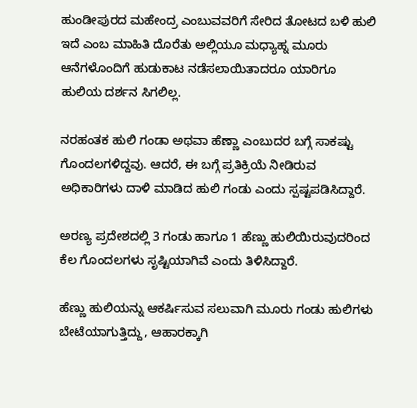ಹುಂಡೀಪುರದ ಮಹೇಂದ್ರ ಎಂಬುವವರಿಗೆ ಸೇರಿದ ತೋಟದ ಬಳಿ ಹುಲಿ ಇದೆ ಎಂಬ ಮಾಹಿತಿ ದೊರೆತು ಅಲ್ಲಿಯೂ ಮಧ್ಯಾಹ್ನ ಮೂರು ಆನೆಗಳೊಂದಿಗೆ ಹುಡುಕಾಟ ನಡೆಸಲಾಯಿತಾದರೂ ಯಾರಿಗೂ ಹುಲಿಯ ದರ್ಶನ ಸಿಗಲಿಲ್ಲ.

ನರಹಂತಕ ಹುಲಿ ಗಂಡಾ ಅಥವಾ ಹೆಣ್ಣಾ ಎಂಬುದರ ಬಗ್ಗೆ ಸಾಕಷ್ಟು ಗೊಂದಲಗಳಿದ್ದವು. ಆದರೆ, ಈ ಬಗ್ಗೆ ಪ್ರತಿಕ್ರಿಯೆ ನೀಡಿರುವ ಅಧಿಕಾರಿಗಳು ದಾಳಿ ಮಾಡಿದ ಹುಲಿ ಗಂಡು ಎಂದು ಸ್ಪಷ್ಟಪಡಿಸಿದ್ದಾರೆ.

ಅರಣ್ಯ ಪ್ರದೇಶದಲ್ಲಿ 3 ಗಂಡು ಹಾಗೂ 1 ಹೆಣ್ಣು ಹುಲಿಯಿರುವುದರಿಂದ ಕೆಲ ಗೊಂದಲಗಳು ಸೃಷ್ಟಿಯಾಗಿವೆ ಎಂದು ತಿಳಿಸಿದ್ದಾರೆ.

ಹೆಣ್ಣು ಹುಲಿಯನ್ನು ಆಕರ್ಷಿಸುವ ಸಲುವಾಗಿ ಮೂರು ಗಂಡು ಹುಲಿಗಳು ಬೇಟೆಯಾಗುತ್ತಿದ್ದು, ಆಹಾರಕ್ಕಾಗಿ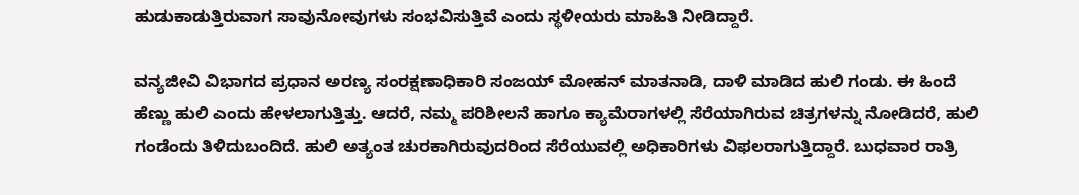ಹುಡುಕಾಡುತ್ತಿರುವಾಗ ಸಾವುನೋವುಗಳು ಸಂಭವಿಸುತ್ತಿವೆ ಎಂದು ಸ್ಥಳೀಯರು ಮಾಹಿತಿ ನೀಡಿದ್ದಾರೆ.

ವನ್ಯಜೀವಿ ವಿಭಾಗದ ಪ್ರಧಾನ ಅರಣ್ಯ ಸಂರಕ್ಷಣಾಧಿಕಾರಿ ಸಂಜಯ್ ಮೋಹನ್ ಮಾತನಾಡಿ, ದಾಳಿ ಮಾಡಿದ ಹುಲಿ ಗಂಡು. ಈ ಹಿಂದೆ ಹೆಣ್ಣು ಹುಲಿ ಎಂದು ಹೇಳಲಾಗುತ್ತಿತ್ತು. ಆದರೆ, ನಮ್ಮ ಪರಿಶೀಲನೆ ಹಾಗೂ ಕ್ಯಾಮೆರಾಗಳಲ್ಲಿ ಸೆರೆಯಾಗಿರುವ ಚಿತ್ರಗಳನ್ನು ನೋಡಿದರೆ, ಹುಲಿ ಗಂಡೆಂದು ತಿಳಿದುಬಂದಿದೆ. ಹುಲಿ ಅತ್ಯಂತ ಚುರಕಾಗಿರುವುದರಿಂದ ಸೆರೆಯುವಲ್ಲಿ ಅಧಿಕಾರಿಗಳು ವಿಫಲರಾಗುತ್ತಿದ್ದಾರೆ. ಬುಧವಾರ ರಾತ್ರಿ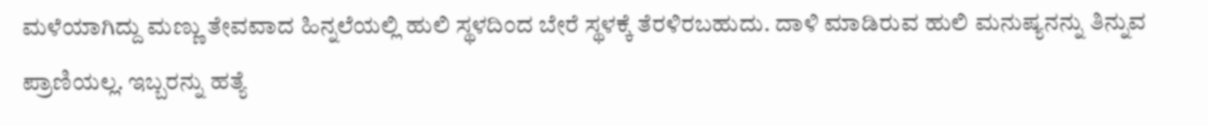ಮಳೆಯಾಗಿದ್ದು ಮಣ್ಣು ತೇವವಾದ ಹಿನ್ನಲೆಯಲ್ಲಿ ಹುಲಿ ಸ್ಥಳದಿಂದ ಬೇರೆ ಸ್ಥಳಕ್ಕೆ ತೆರಳಿರಬಹುದು. ದಾಳಿ ಮಾಡಿರುವ ಹುಲಿ ಮನುಷ್ಯನನ್ನು ತಿನ್ನುವ ಪ್ರಾಣಿಯಲ್ಲ. ಇಬ್ಬರನ್ನು ಹತ್ಯೆ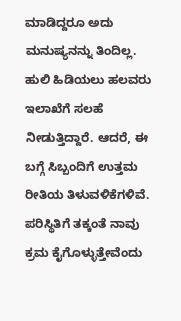ಮಾಡಿದ್ದರೂ ಅದು ಮನುಷ್ಯನನ್ನು ತಿಂದಿಲ್ಲ. ಹುಲಿ ಹಿಡಿಯಲು ಹಲವರು ಇಲಾಖೆಗೆ ಸಲಹೆ ನೀಡುತ್ತಿದ್ದಾರೆ. ಆದರೆ, ಈ ಬಗ್ಗೆ ಸಿಬ್ಬಂದಿಗೆ ಉತ್ತಮ ರೀತಿಯ ತಿಳುವಳಿಕೆಗಳಿವೆ. ಪರಿಸ್ಥಿತಿಗೆ ತಕ್ಕಂತೆ ನಾವು ಕ್ರಮ ಕೈಗೊಳ್ಳುತ್ತೇವೆಂದು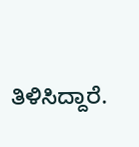ತಿಳಿಸಿದ್ದಾರೆ.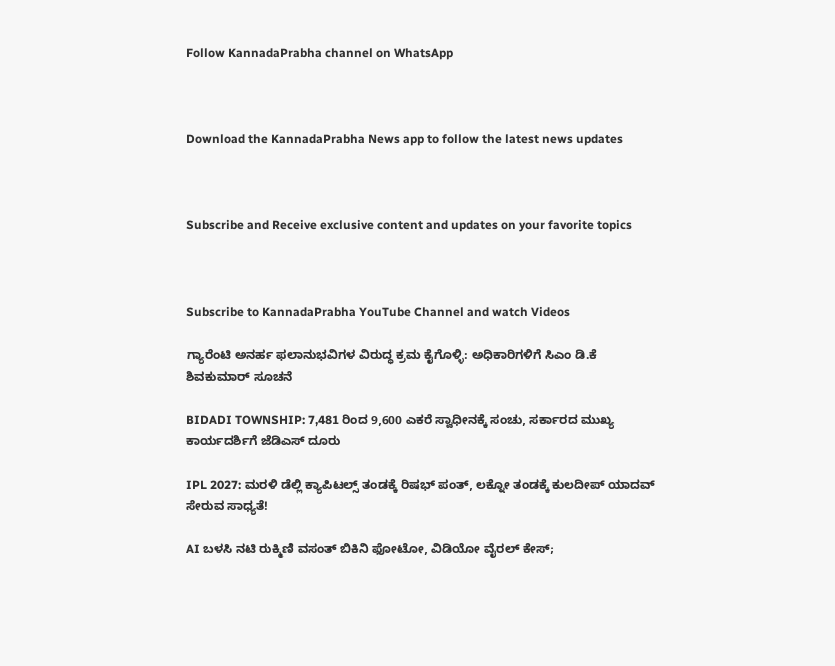Follow KannadaPrabha channel on WhatsApp



Download the KannadaPrabha News app to follow the latest news updates



Subscribe and Receive exclusive content and updates on your favorite topics



Subscribe to KannadaPrabha YouTube Channel and watch Videos

ಗ್ಯಾರೆಂಟಿ ಅನರ್ಹ ಫಲಾನುಭವಿಗಳ ವಿರುದ್ಧ ಕ್ರಮ ಕೈಗೊಳ್ಳಿ: ಅಧಿಕಾರಿಗಳಿಗೆ ಸಿಎಂ ಡಿ.ಕೆ ಶಿವಕುಮಾರ್ ಸೂಚನೆ

BIDADI TOWNSHIP: 7,481 ರಿಂದ 9,600 ಎಕರೆ ಸ್ವಾಧೀನಕ್ಕೆ ಸಂಚು, ಸರ್ಕಾರದ ಮುಖ್ಯ ಕಾರ್ಯದರ್ಶಿಗೆ ಜೆಡಿಎಸ್ ದೂರು

IPL 2027: ಮರಳಿ ಡೆಲ್ಲಿ ಕ್ಯಾಪಿಟಲ್ಸ್ ತಂಡಕ್ಕೆ ರಿಷಭ್ ಪಂತ್, ಲಕ್ನೋ ತಂಡಕ್ಕೆ ಕುಲದೀಪ್ ಯಾದವ್ ಸೇರುವ ಸಾಧ್ಯತೆ!

AI ಬಳಸಿ ನಟಿ ರುಕ್ಮಿಣಿ ವಸಂತ್ ಬಿಕಿನಿ ಫೋಟೋ, ವಿಡಿಯೋ ವೈರಲ್ ಕೇಸ್;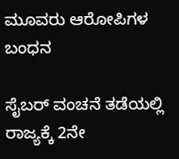ಮೂವರು ಆರೋಪಿಗಳ ಬಂಧನ

ಸೈಬರ್ ವಂಚನೆ ತಡೆಯಲ್ಲಿ ರಾಜ್ಯಕ್ಕೆ 2ನೇ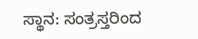ಸ್ಥಾನ: ಸಂತ್ರಸ್ತರಿಂದ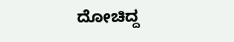ದೋಚಿದ್ದ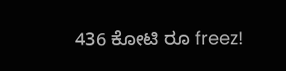436 ಕೋಟಿ ರೂ freez!